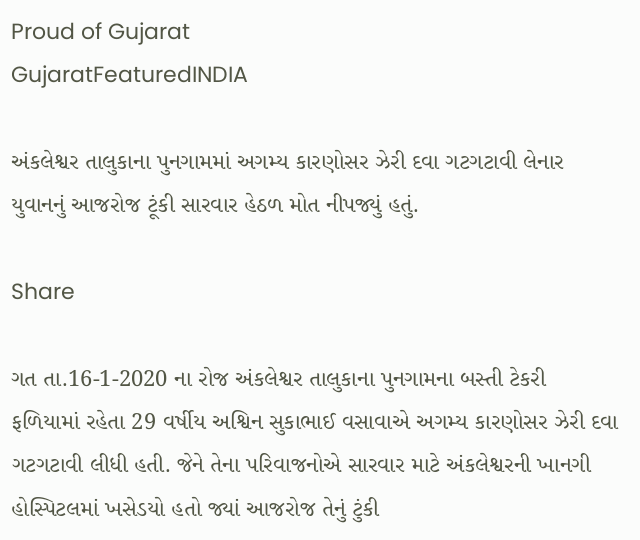Proud of Gujarat
GujaratFeaturedINDIA

અંકલેશ્વર તાલુકાના પુનગામમાં અગમ્ય કારણોસર ઝેરી દવા ગટગટાવી લેનાર યુવાનનું આજરોજ ટૂંકી સારવાર હેઠળ મોત નીપજ્યું હતું.

Share

ગત તા.16-1-2020 ના રોજ અંકલેશ્વર તાલુકાના પુનગામના બસ્તી ટેકરી ફળિયામાં રહેતા 29 વર્ષીય અશ્વિન સુકાભાઈ વસાવાએ અગમ્ય કારણોસર ઝેરી દવા ગટગટાવી લીધી હતી. જેને તેના પરિવાજનોએ સારવાર માટે અંકલેશ્વરની ખાનગી હોસ્પિટલમાં ખસેડયો હતો જ્યાં આજરોજ તેનું ટુંકી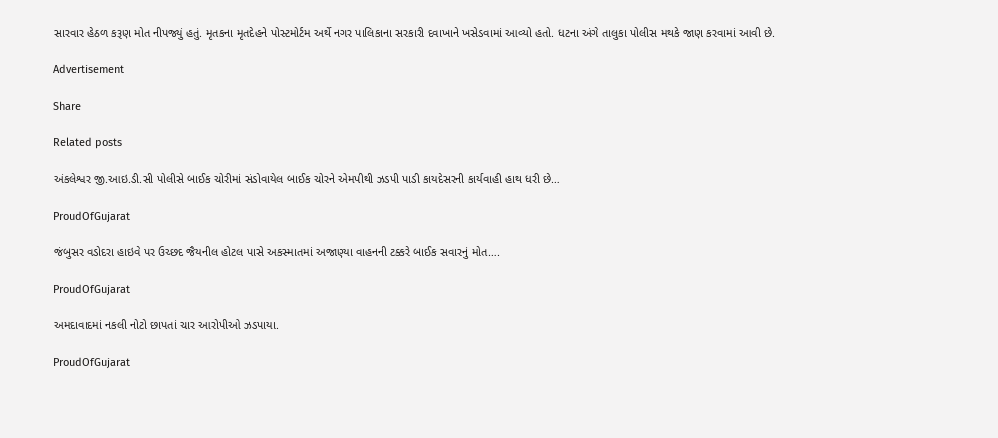સારવાર હેઠળ કરૂણ મોત નીપજ્યું હતું. મૃતકના મૃતદેહને પોસ્ટમોર્ટમ અર્થે નગર પાલિકાના સરકારી દવાખાને ખસેડવામાં આવ્યો હતો. ધટના અંગે તાલુકા પોલીસ મથકે જાણ કરવામાં આવી છે.

Advertisement

Share

Related posts

અંકલેશ્વર જી.આઇ.ડી.સી પોલીસે બાઈક ચોરીમાં સંડોવાયેલ બાઈક ચોરને એમપીથી ઝડપી પાડી કાયદેસરની કાર્યવાહી હાથ ધરી છે…

ProudOfGujarat

જંબુસર વડોદરા હાઇવે પર ઉચ્છદ જૈયનીલ હોટલ પાસે અકસ્માતમાં અજાણ્યા વાહનની ટક્કરે બાઈક સવારનું મોત….

ProudOfGujarat

અમદાવાદમાં નકલી નોટો છાપતાં ચાર આરોપીઓ ઝડપાયા.

ProudOfGujarat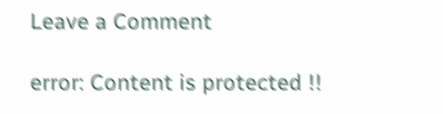Leave a Comment

error: Content is protected !!